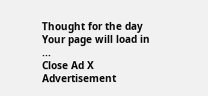Thought for the day
Your page will load in ...
Close Ad X
Advertisement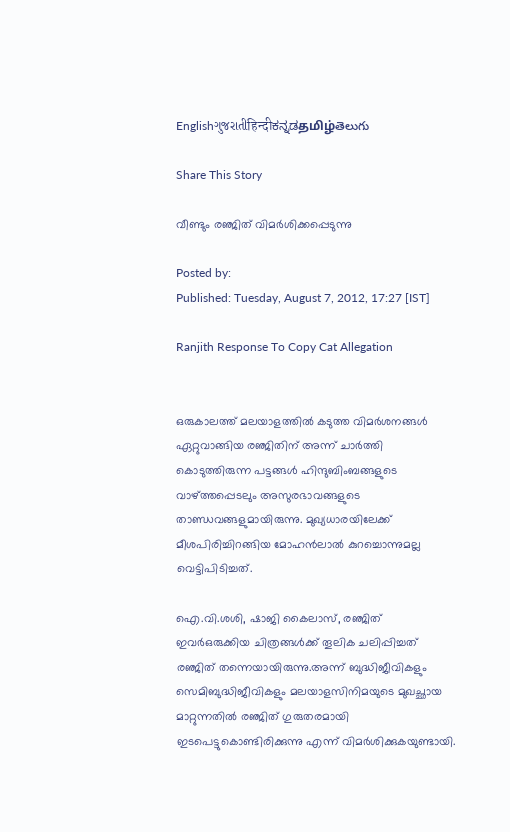Englishગુજરાતીहिन्दीಕನ್ನಡதமிழ்తెలుగు

Share This Story

വീണ്ടും രഞ്ജിത് വിമര്‍ശിക്കപ്പെടുന്നു

Posted by:
Published: Tuesday, August 7, 2012, 17:27 [IST]

Ranjith Response To Copy Cat Allegation


ഒരുകാലത്ത് മലയാളത്തില്‍ കടുത്ത വിമര്‍ശനങ്ങള്‍ ഏറ്റുവാങ്ങിയ രഞ്ജിതിന് അന്ന് ചാര്‍ത്തി കൊടുത്തിരുന്ന പട്ടങ്ങള്‍ ഹിന്ദുബിംബങ്ങളുടെ വാഴ്ത്തപ്പെടലും അസുരഭാവങ്ങളുടെ താണ്ഡവങ്ങളുമായിരുന്നു. മുഖ്യധാരയിലേക്ക് മീശപിരിച്ചിറങ്ങിയ മോഹന്‍ലാല്‍ കുറച്ചൊന്നുമല്ല വെട്ടിപിടിച്ചത്.

ഐ.വി.ശശി, ഷാജി കൈലാസ്, രഞ്ജിത് ഇവര്‍ഒരുക്കിയ ചിത്രങ്ങള്‍ക്ക് തൂലിക ചലിപ്പിച്ചത് രഞ്ജിത് തന്നെയായിരുന്നു.അന്ന് ബുദ്ധിജീവികളും സെമിബുദ്ധിജീവികളും മലയാളസിനിമയുടെ മുഖച്ഛായ മാറ്റുന്നതില്‍ രഞ്ജിത് ഗുരുതരമായി ഇടപെട്ടുകൊണ്ടിരിക്കുന്നു എന്ന് വിമര്‍ശിക്കുകയുണ്ടായി.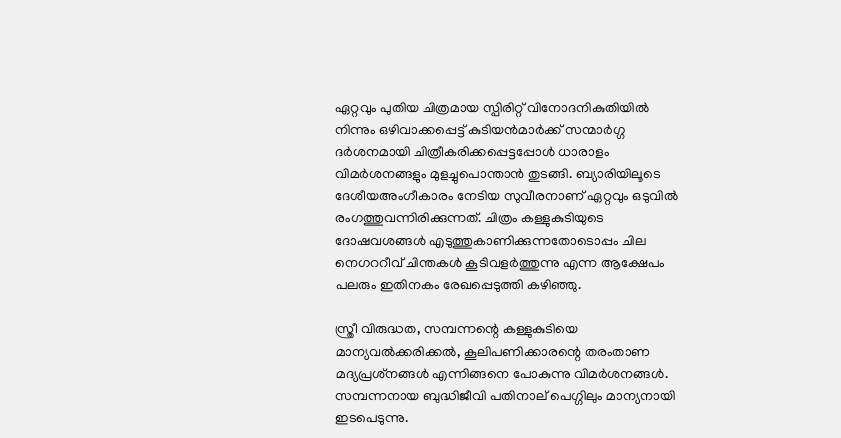ഏറ്റവും പുതിയ ചിത്രമായ സ്പിരിറ്റ് വിനോദനികുതിയില്‍ നിന്നും ഒഴിവാക്കപ്പെട്ട് കുടിയന്‍മാര്‍ക്ക് സന്മാര്‍ഗ്ഗ ദര്‍ശനമായി ചിത്രീകരിക്കപ്പെട്ടപ്പോള്‍ ധാരാളം വിമര്‍ശനങ്ങളും മുളച്ചുപൊന്താന്‍ തുടങ്ങി. ബ്യാരിയിലൂടെ ദേശീയഅംഗീകാരം നേടിയ സുവീരനാണ് ഏറ്റവും ഒടുവില്‍ രംഗത്തുവന്നിരിക്കുന്നത്. ചിത്രം കള്ളുകുടിയുടെ ദോഷവശങ്ങള്‍ എടുത്തുകാണിക്കുന്നതോടൊപ്പം ചില നെഗററീവ് ചിന്തകള്‍ കൂടിവളര്‍ത്തുന്നു എന്ന ആക്ഷേപം പലരും ഇതിനകം രേഖപ്പെടുത്തി കഴിഞ്ഞു.

സ്ത്രീ വിരുദ്ധത, സമ്പന്നന്റെ കള്ളുകുടിയെ മാന്യവല്‍ക്കരിക്കല്‍, കൂലിപണിക്കാരന്റെ തരംതാണ മദ്യപ്രശ്‌നങ്ങള്‍ എന്നിങ്ങനെ പോകുന്നു വിമര്‍ശനങ്ങള്‍. സമ്പന്നനായ ബുദ്ധിജീവി പതിനാല് പെഗ്ഗിലും മാന്യനായി ഇടപെടുന്നു.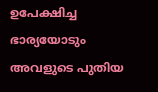ഉപേക്ഷിച്ച ഭാര്യയോടും അവളുടെ പുതിയ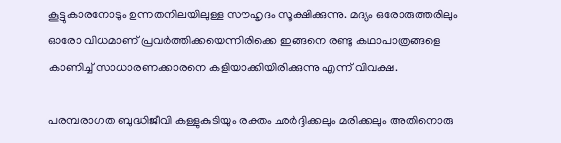കൂട്ടുകാരനോടും ഉന്നതനിലയിലുള്ള സൗഹൃദം സൂക്ഷിക്കുന്നു. മദ്യം ഒരോരുത്തരിലും ഓരോ വിധമാണ് പ്രവര്‍ത്തിക്കയെന്നിരിക്കെ ഇങ്ങനെ രണ്ടു കഥാപാത്രങ്ങളെ കാണിച്ച് സാധാരണക്കാരനെ കളിയാക്കിയിരിക്കുന്നു എന്ന് വിവക്ഷ.

പരമ്പരാഗത ബുദ്ധിജീവി കള്ളുകുടിയും രക്തം ഛര്‍ദ്ദിക്കലും മരിക്കലും അതിനൊരു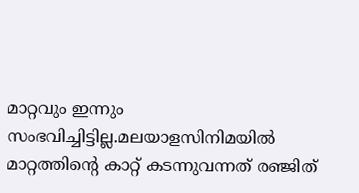മാറ്റവും ഇന്നും സംഭവിച്ചിട്ടില്ല.മലയാളസിനിമയില്‍ മാറ്റത്തിന്റെ കാറ്റ് കടന്നുവന്നത് രഞ്ജിത്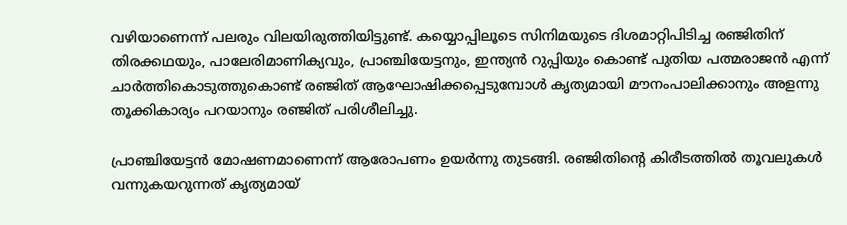വഴിയാണെന്ന് പലരും വിലയിരുത്തിയിട്ടുണ്ട്. കയ്യൊപ്പിലൂടെ സിനിമയുടെ ദിശമാറ്റിപിടിച്ച രഞ്ജിതിന് തിരക്കഥയും, പാലേരിമാണിക്യവും, പ്രാഞ്ചിയേട്ടനും, ഇന്ത്യന്‍ റുപ്പിയും കൊണ്ട് പുതിയ പത്മരാജന്‍ എന്ന് ചാര്‍ത്തികൊടുത്തുകൊണ്ട് രഞ്ജിത് ആഘോഷിക്കപ്പെടുമ്പോള്‍ കൃത്യമായി മൗനംപാലിക്കാനും അളന്നു തൂക്കികാര്യം പറയാനും രഞ്ജിത് പരിശീലിച്ചു.

പ്രാഞ്ചിയേട്ടന്‍ മോഷണമാണെന്ന് ആരോപണം ഉയര്‍ന്നു തുടങ്ങി. രഞ്ജിതിന്റെ കിരീടത്തില്‍ തൂവലുകള്‍ വന്നുകയറുന്നത് കൃത്യമായ്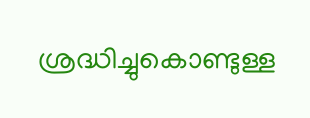ശ്രദ്ധിച്ചുകൊണ്ടുള്ള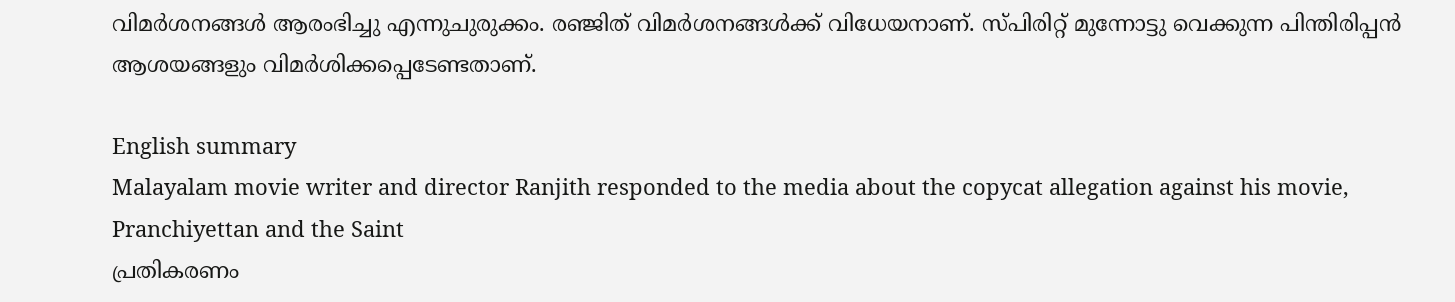വിമര്‍ശനങ്ങള്‍ ആരംഭിച്ചു എന്നുചുരുക്കം. രഞ്ജിത് വിമര്‍ശനങ്ങള്‍ക്ക് വിധേയനാണ്. സ്പിരിറ്റ് മുന്നോട്ടു വെക്കുന്ന പിന്തിരിപ്പന്‍ ആശയങ്ങളും വിമര്‍ശിക്കപ്പെടേണ്ടതാണ്.

English summary
Malayalam movie writer and director Ranjith responded to the media about the copycat allegation against his movie, Pranchiyettan and the Saint
പ്രതികരണം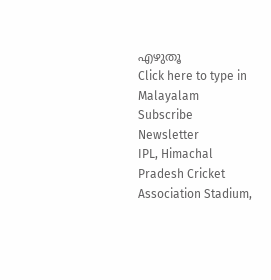എഴുതൂ
Click here to type in Malayalam
Subscribe Newsletter
IPL, Himachal Pradesh Cricket Association Stadium,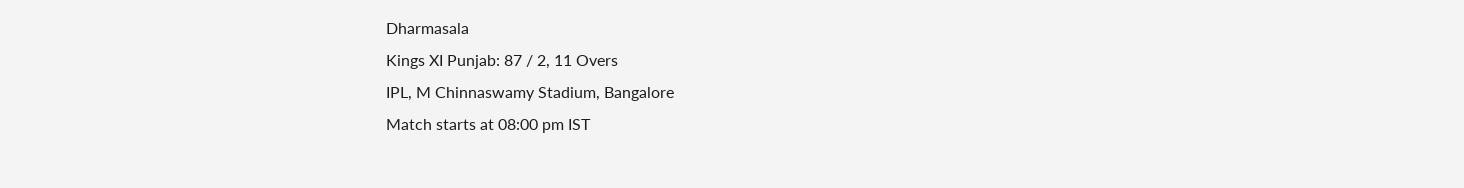Dharmasala
Kings XI Punjab: 87 / 2, 11 Overs
IPL, M Chinnaswamy Stadium, Bangalore
Match starts at 08:00 pm IST